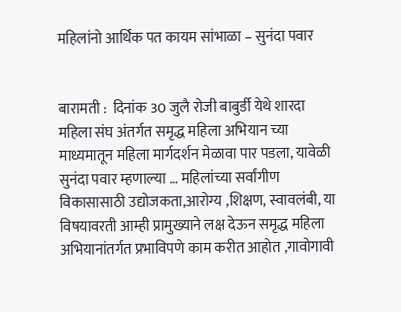महिलांनो आर्थिक पत कायम सांभाळा – सुनंदा पवार


बारामती :  दिनांक 30 जुलै रोजी बाबुर्डी येथे शारदा महिला संघ अंतर्गत समृद्ध महिला अभियान च्या माध्यमातून महिला मार्गदर्शन मेळावा पार पडला, यावेळी सुनंदा पवार म्हणाल्या … महिलांच्या सर्वांगीण विकासासाठी उद्योजकता,आरोग्य ,शिक्षण, स्वावलंबी, या विषयावरती आम्ही प्रामुख्याने लक्ष देऊन समृद्ध महिला अभियानांतर्गत प्रभाविपणे काम करीत आहोत ,गावोगावी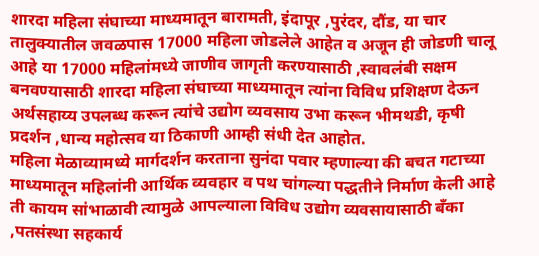शारदा महिला संघाच्या माध्यमातून बारामती, इंदापूर ,पुरंदर, दौंड, या चार तालुक्यातील जवळपास 17000 महिला जोडलेले आहेत व अजून ही जोडणी चालू आहे या 17000 महिलांमध्ये जाणीव जागृती करण्यासाठी ,स्वावलंबी सक्षम बनवण्यासाठी शारदा महिला संघाच्या माध्यमातून त्यांना विविध प्रशिक्षण देऊन अर्थसहाय्य उपलब्ध करून त्यांचे उद्योग व्यवसाय उभा करून भीमथडी, कृषी प्रदर्शन ,धान्य महोत्सव या ठिकाणी आम्ही संधी देत आहोत.
महिला मेळाव्यामध्ये मार्गदर्शन करताना सुनंदा पवार म्हणाल्या की बचत गटाच्या माध्यमातून महिलांनी आर्थिक व्यवहार व पथ चांगल्या पद्धतीने निर्माण केली आहे ती कायम सांभाळावी त्यामुळे आपल्याला विविध उद्योग व्यवसायासाठी बँका ,पतसंस्था सहकार्य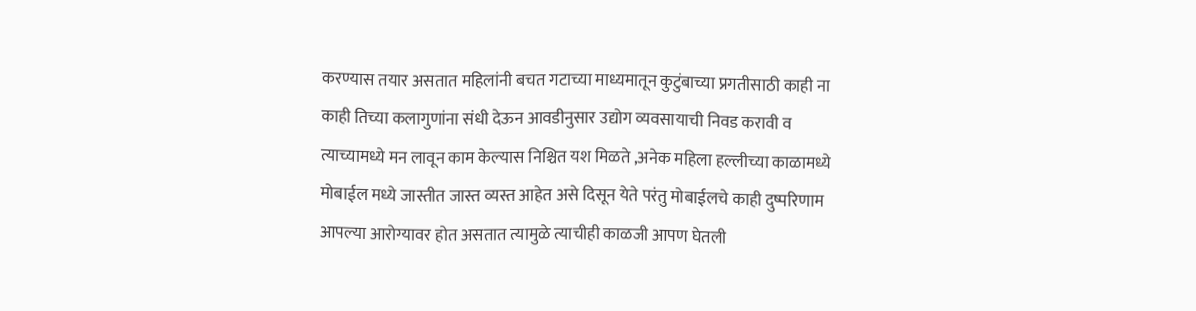करण्यास तयार असतात महिलांनी बचत गटाच्या माध्यमातून कुटुंबाच्या प्रगतीसाठी काही ना काही तिच्या कलागुणांना संधी देऊन आवडीनुसार उद्योग व्यवसायाची निवड करावी व त्याच्यामध्ये मन लावून काम केल्यास निश्चित यश मिळते ,अनेक महिला हल्लीच्या काळामध्ये मोबाईल मध्ये जास्तीत जास्त व्यस्त आहेत असे दिसून येते परंतु मोबाईलचे काही दुष्परिणाम आपल्या आरोग्यावर होत असतात त्यामुळे त्याचीही काळजी आपण घेतली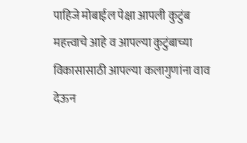पाहिजे मोबाईल पेक्षा आपली कुटुंब महत्त्वाचे आहे व आपल्या कुटुंबाच्या विकासासाठी आपल्या कलागुणांना वाव देऊन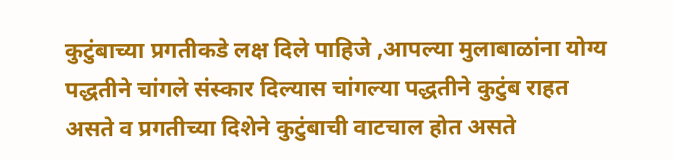कुटुंबाच्या प्रगतीकडे लक्ष दिले पाहिजे ,आपल्या मुलाबाळांना योग्य पद्धतीने चांगले संस्कार दिल्यास चांगल्या पद्धतीने कुटुंब राहत असते व प्रगतीच्या दिशेने कुटुंबाची वाटचाल होत असते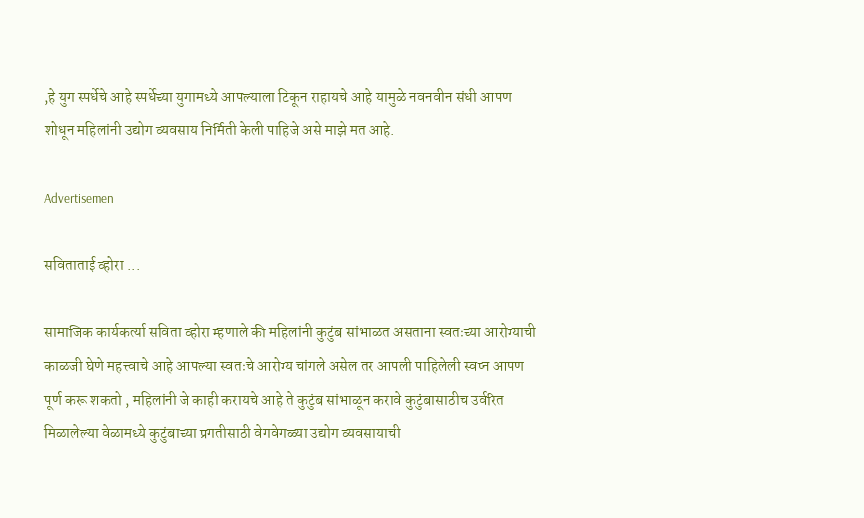,हे युग स्पर्धेचे आहे स्पर्धेच्या युगामध्ये आपल्याला टिकून राहायचे आहे यामुळे नवनवीन संधी आपण शोधून महिलांनी उद्योग व्यवसाय निर्मिती केली पाहिजे असे माझे मत आहे.

Advertisemen

सविताताई व्होरा ...

सामाजिक कार्यकर्त्या सविता व्होरा म्हणाले की महिलांनी कुटुंब सांभाळत असताना स्वतःच्या आरोग्याची काळजी घेणे महत्त्वाचे आहे आपल्या स्वतःचे आरोग्य चांगले असेल तर आपली पाहिलेली स्वप्न आपण पूर्ण करू शकतो , महिलांनी जे काही करायचे आहे ते कुटुंब सांभाळून करावे कुटुंबासाठीच उर्वरित मिळालेल्या वेळामध्ये कुटुंबाच्या प्रगतीसाठी वेगवेगळ्या उद्योग व्यवसायाची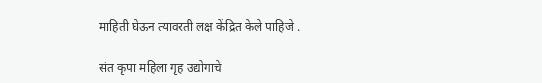माहिती घेऊन त्यावरती लक्ष केंद्रित केले पाहिजे .

संत कृपा महिला गृह उद्योगाचे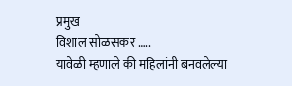प्रमुख
विशाल सोळसकर …..
यावेळी म्हणाले की महिलांनी बनवलेल्या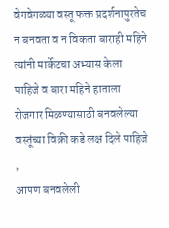वेगवेगळ्या वस्तू फक्त प्रदर्शनापुरतेच न बनवता व न विकता बाराही महिने त्यांनी मार्केटचा अभ्यास केला पाहिजे व बारा महिने हाताला रोजगार मिळण्यासाठी बनवलेल्या वस्तूंच्या विक्री कडे लक्ष दिले पाहिजे ,
आपण बनवलेली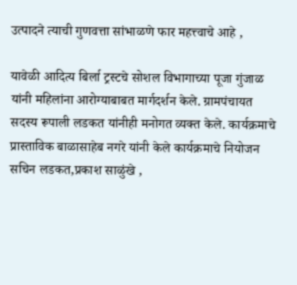उत्पादने त्याची गुणवत्ता सांभाळणे फार महत्त्वाचे आहे ,

यावेळी आदित्य बिर्ला ट्रस्टचे सोशल विभागाच्या पूजा गुंजाळ यांनी महिलांना आरोग्याबाबत मार्गदर्शन केले. ग्रामपंचायत सदस्य रूपाली लडकत यांनीही मनोगत व्यक्त केले. कार्यक्रमाचे प्रास्ताविक बाळासाहेब नगरे यांनी केले कार्यक्रमाचे नियोजन सचिन लडकत,प्रकाश साळुंखे ,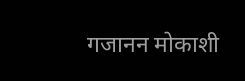गजानन मोकाशी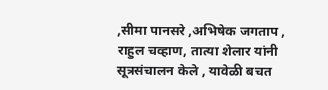,सीमा पानसरे ,अभिषेक जगताप , राहुल चव्हाण, तात्या शेलार यांनी सूत्रसंचालन केले , यावेळी बचत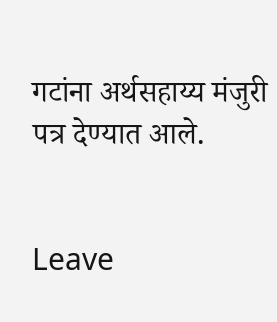गटांना अर्थसहाय्य मंजुरी पत्र देण्यात आले.


Leave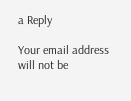a Reply

Your email address will not be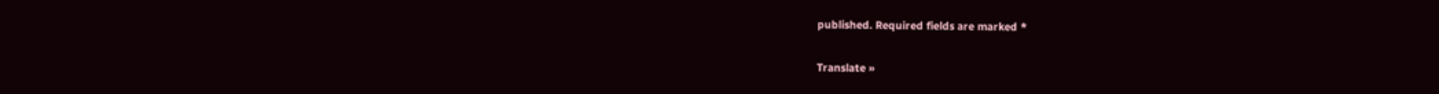published. Required fields are marked *

Translate »